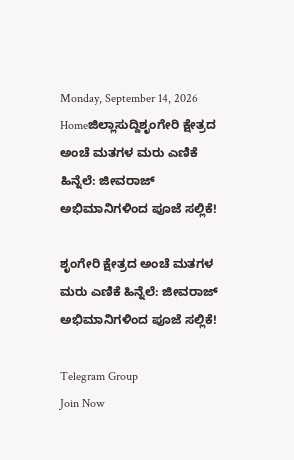Monday, September 14, 2026
Homeಜಿಲ್ಲಾಸುದ್ದಿಶೃಂಗೇರಿ ಕ್ಷೇತ್ರದ ಅಂಚೆ ಮತಗಳ ಮರು ಎಣಿಕೆ ಹಿನ್ನೆಲೆ: ಜೀವರಾಜ್ ಅಭಿಮಾನಿಗಳಿಂದ ಪೂಜೆ ಸಲ್ಲಿಕೆ!

ಶೃಂಗೇರಿ ಕ್ಷೇತ್ರದ ಅಂಚೆ ಮತಗಳ ಮರು ಎಣಿಕೆ ಹಿನ್ನೆಲೆ: ಜೀವರಾಜ್ ಅಭಿಮಾನಿಗಳಿಂದ ಪೂಜೆ ಸಲ್ಲಿಕೆ!

Telegram Group
Join Now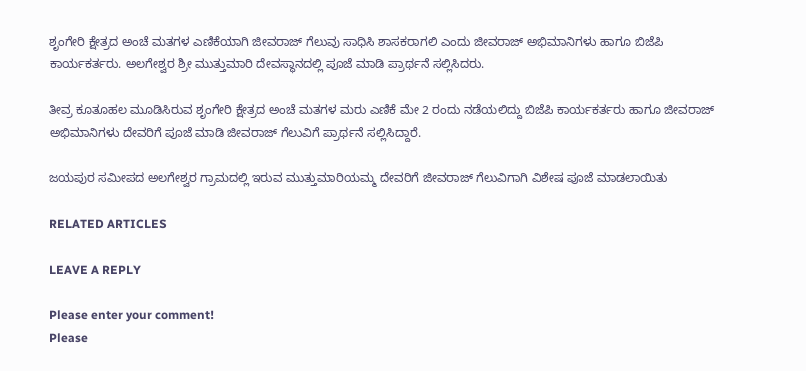ಶೃಂಗೇರಿ ಕ್ಷೇತ್ರದ ಅಂಚೆ ಮತಗಳ ಎಣಿಕೆಯಾಗಿ ಜೀವರಾಜ್ ಗೆಲುವು ಸಾಧಿಸಿ ಶಾಸಕರಾಗಲಿ ಎಂದು ಜೀವರಾಜ್ ಅಭಿಮಾನಿಗಳು ಹಾಗೂ ಬಿಜೆಪಿ ಕಾರ್ಯಕರ್ತರು. ಅಲಗೇಶ್ವರ ಶ್ರೀ ಮುತ್ತುಮಾರಿ ದೇವಸ್ಥಾನದಲ್ಲಿ ಪೂಜೆ ಮಾಡಿ ಪ್ರಾರ್ಥನೆ ಸಲ್ಲಿಸಿದರು.

ತೀವ್ರ ಕೂತೂಹಲ ಮೂಡಿಸಿರುವ ಶೃಂಗೇರಿ ಕ್ಷೇತ್ರದ ಅಂಚೆ ಮತಗಳ ಮರು ಎಣಿಕೆ ಮೇ 2 ರಂದು ನಡೆಯಲಿದ್ದು ಬಿಜೆಪಿ ಕಾರ್ಯಕರ್ತರು ಹಾಗೂ ಜೀವರಾಜ್ ಅಭಿಮಾನಿಗಳು ದೇವರಿಗೆ ಪೂಜೆ ಮಾಡಿ ಜೀವರಾಜ್ ಗೆಲುವಿಗೆ ಪ್ರಾರ್ಥನೆ ಸಲ್ಲಿಸಿದ್ದಾರೆ.

ಜಯಪುರ ಸಮೀಪದ ಅಲಗೇಶ್ವರ ಗ್ರಾಮದಲ್ಲಿ ಇರುವ ಮುತ್ತುಮಾರಿಯಮ್ಮ ದೇವರಿಗೆ ಜೀವರಾಜ್ ಗೆಲುವಿಗಾಗಿ ವಿಶೇಷ ಪೂಜೆ ಮಾಡಲಾಯಿತು

RELATED ARTICLES

LEAVE A REPLY

Please enter your comment!
Please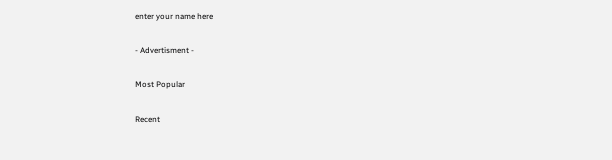enter your name here

- Advertisment -

Most Popular

Recent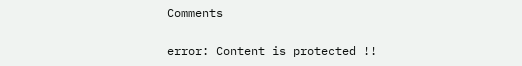Comments

error: Content is protected !!